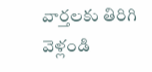వార్తలకు తిరిగి వెళ్లండి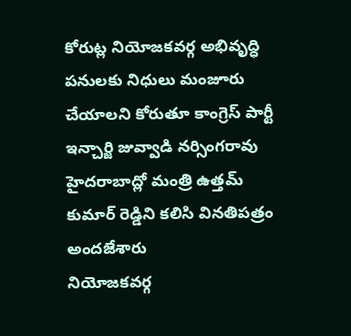కోరుట్ల నియోజకవర్గ అభివృద్ధి పనులకు నిధులు మంజూరు చేయాలని కోరుతూ కాంగ్రెస్ పార్టీ ఇన్చార్జి జువ్వాడి నర్సింగరావు హైదరాబాద్లో మంత్రి ఉత్తమ్ కుమార్ రెడ్డిని కలిసి వినతిపత్రం అందజేశారు
నియోజకవర్గ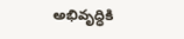అభివృద్ధికి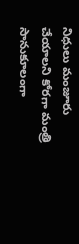నిధులు మంజూరు చేయాలని కోరగా మంత్రి సానుకూలంగా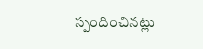స్పందించినట్లు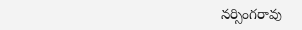నర్సింగరావు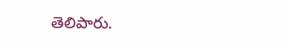తెలిపారు.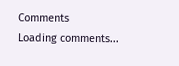Comments
Loading comments...